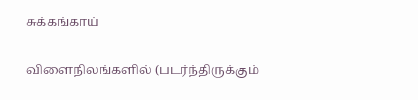சுக்கங்காய்

விளைநிலங்களில் (படர்ந்திருக்கும்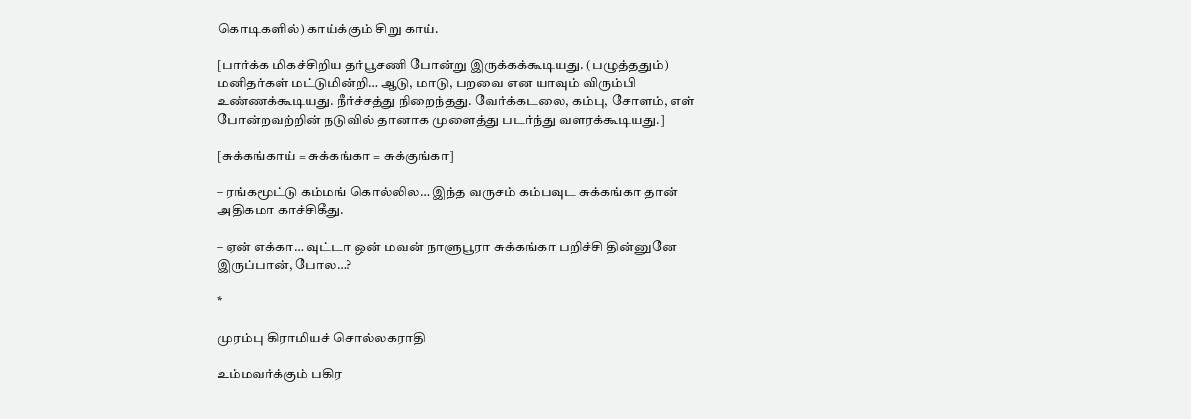கொடிகளில்) காய்க்கும் சிறு காய்.

[பார்க்க மிகச்சிறிய தர்பூசணி போன்று இருக்கக்கூடியது. (பழுத்ததும்) மனிதர்கள் மட்டுமின்றி… ஆடு, மாடு, பறவை என யாவும் விரும்பி உண்ணக்கூடியது. நீர்ச்சத்து நிறைந்தது. வேர்க்கடலை, கம்பு, சோளம், எள் போன்றவற்றின் நடுவில் தானாக முளைத்து படர்ந்து வளரக்கூடியது.]

[சுக்கங்காய் = சுக்கங்கா = சுக்குங்கா]

– ரங்கமூட்டு கம்மங் கொல்லில… இந்த வருசம் கம்பவுட சுக்கங்கா தான் அதிகமா காச்சிகீது.

– ஏன் எக்கா… வுட்டா ஒன் மவன் நாளுபூரா சுக்கங்கா பறிச்சி தின்னுனே இருப்பான், போல…?

*

முரம்பு கிராமியச் சொல்லகராதி

உம்மவர்க்கும் பகிர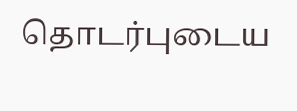தொடர்புடைய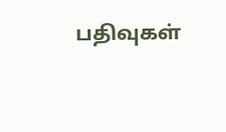பதிவுகள்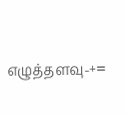எழுத்தளவு-+=